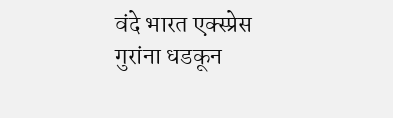वंदे भारत एक्स्प्रेस गुरांना धडकून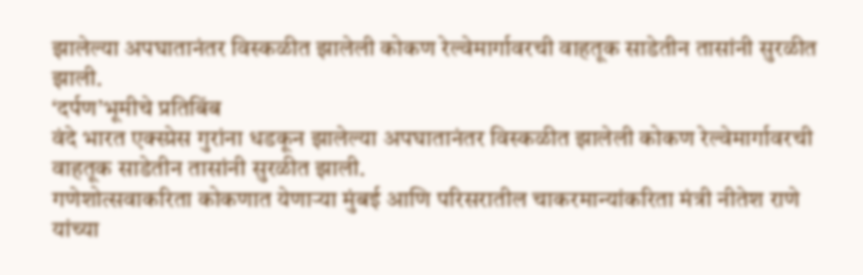झालेल्या अपघातानंतर विस्कळीत झालेली कोकण रेल्वेमार्गावरची वाहतूक साडेतीन तासांनी सुरळीत झाली.
‘दर्पण’भूमीचे प्रतिबिंब
वंदे भारत एक्स्प्रेस गुरांना धडकून झालेल्या अपघातानंतर विस्कळीत झालेली कोकण रेल्वेमार्गावरची वाहतूक साडेतीन तासांनी सुरळीत झाली.
गणेशोत्सवाकरिता कोकणात येणाऱ्या मुंबई आणि परिसरातील चाकरमान्यांकरिता मंत्री नीतेश राणे यांच्या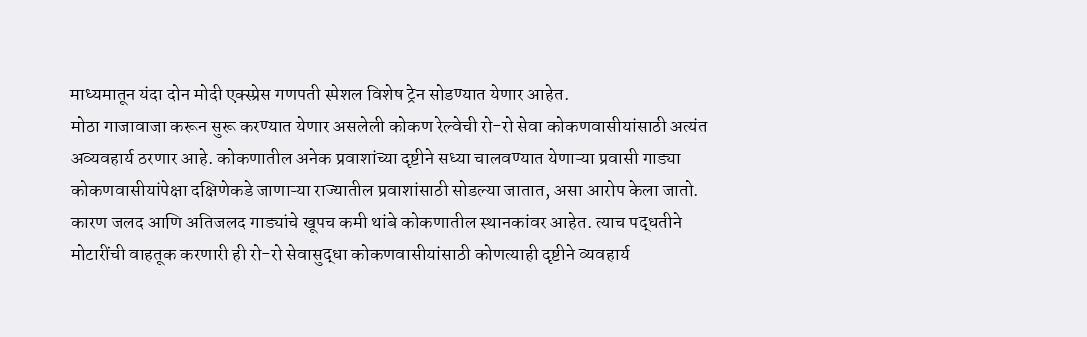माध्यमातून यंदा दोन मोदी एक्स्प्रेस गणपती स्पेशल विशेष ट्रेन सोडण्यात येणार आहेत.
मोठा गाजावाजा करून सुरू करण्यात येणार असलेली कोकण रेल्वेची रो-रो सेवा कोकणवासीयांसाठी अत्यंत अव्यवहार्य ठरणार आहे. कोकणातील अनेक प्रवाशांच्या दृष्टीने सध्या चालवण्यात येणाऱ्या प्रवासी गाड्या कोकणवासीयांपेक्षा दक्षिणेकडे जाणाऱ्या राज्यातील प्रवाशांसाठी सोडल्या जातात, असा आरोप केला जातो. कारण जलद आणि अतिजलद गाड्यांचे खूपच कमी थांबे कोकणातील स्थानकांवर आहेत. त्याच पद्धतीने मोटारींची वाहतूक करणारी ही रो-रो सेवासुद्धा कोकणवासीयांसाठी कोणत्याही दृष्टीने व्यवहार्य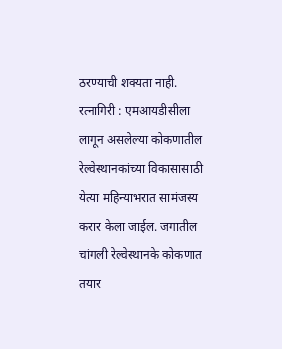ठरण्याची शक्यता नाही.
रत्नागिरी : एमआयडीसीला लागून असलेल्या कोकणातील रेल्वेस्थानकांच्या विकासासाठी येत्या महिन्याभरात सामंजस्य करार केला जाईल. जगातील चांगली रेल्वेस्थानके कोकणात तयार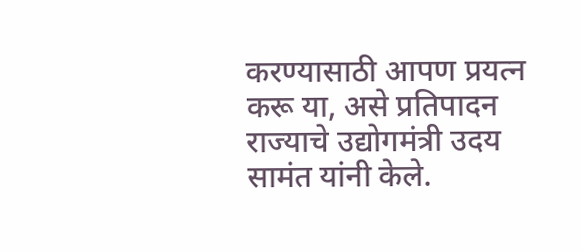करण्यासाठी आपण प्रयत्न करू या, असे प्रतिपादन राज्याचे उद्योगमंत्री उदय सामंत यांनी केले.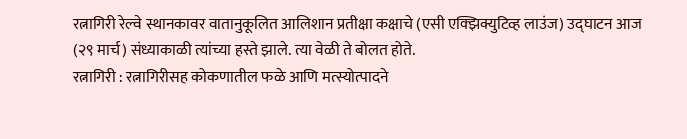रत्नागिरी रेल्वे स्थानकावर वातानुकूलित आलिशान प्रतीक्षा कक्षाचे (एसी एक्झिक्युटिव्ह लाउंज) उद्घाटन आज (२९ मार्च) संध्याकाळी त्यांच्या हस्ते झाले. त्या वेळी ते बोलत होते.
रत्नागिरी : रत्नागिरीसह कोकणातील फळे आणि मत्स्योत्पादने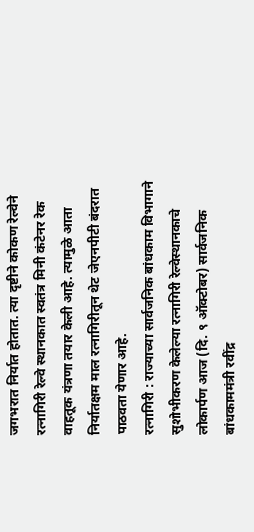जगभरात निर्यात होतात. त्या दृष्टीने कोकण रेल्वेने रत्नागिरी रेल्वे स्थानकात स्वतंत्र मिनी कंटेनर रेक वाहतूक यंत्रणा तयार केली आहे. त्यामुळे आता निर्यातक्षम माल रत्नागिरीतून थेट जेएनपीटी बंदरात पाठवता येणार आहे.
रत्नागिरी : राज्याच्या सार्वजनिक बांधकाम विभागाने सुशोभीकरण केलेल्या रत्नागिरी रेल्वेस्थानकाचे लोकार्पण आज (दि. ९ ऑक्टोबर) सार्वजनिक बांधकाममंत्री रवींद्र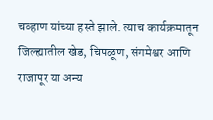चव्हाण यांच्या हस्ते झाले. त्याच कार्यक्रमातून जिल्ह्यातील खेड, चिपळूण, संगमेश्वर आणि राजापूर या अन्य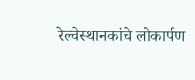रेल्वेस्थानकांचे लोकार्पण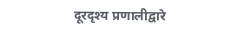दूरदृश्य प्रणालीद्वारे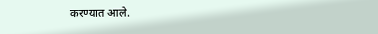करण्यात आले.